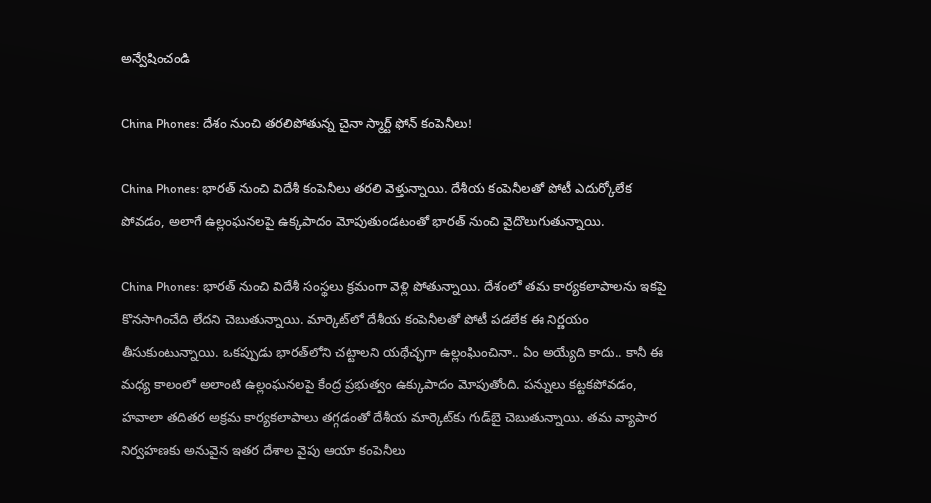అన్వేషించండి

China Phones: దేశం నుంచి తరలిపోతున్న చైనా స్మార్ట్ ఫోన్ కంపెనీలు!

China Phones: భారత్ నుంచి విదేశీ కంపెనీలు తరలి వెళ్తున్నాయి. దేశీయ కంపెనీలతో పోటీ ఎదుర్కోలేక పోవడం, అలాగే ఉల్లంఘనలపై ఉక్కపాదం మోపుతుండటంతో భారత్ నుంచి వైదొలుగుతున్నాయి.

China Phones: భారత్ నుంచి విదేశీ సంస్థలు క్రమంగా వెళ్లి పోతున్నాయి. దేశంలో తమ కార్యకలాపాలను ఇకపై కొనసాగించేది లేదని చెబుతున్నాయి. మార్కెట్‌లో దేశీయ కంపెనీలతో పోటీ పడలేక ఈ నిర్ణయం తీసుకుంటున్నాయి. ఒకప్పుడు భారత్‌లోని చట్టాలని యథేచ్ఛగా ఉల్లంఘించినా.. ఏం అయ్యేది కాదు.. కానీ ఈ మధ్య కాలంలో అలాంటి ఉల్లంఘనలపై కేంద్ర ప్రభుత్వం ఉక్కుపాదం మోపుతోంది. పన్నులు కట్టకపోవడం, హవాలా తదితర అక్రమ కార్యకలాపాలు తగ్గడంతో దేశీయ మార్కెట్‌కు గుడ్‌బై చెబుతున్నాయి. తమ వ్యాపార నిర్వహణకు అనువైన ఇతర దేశాల వైపు ఆయా కంపెనీలు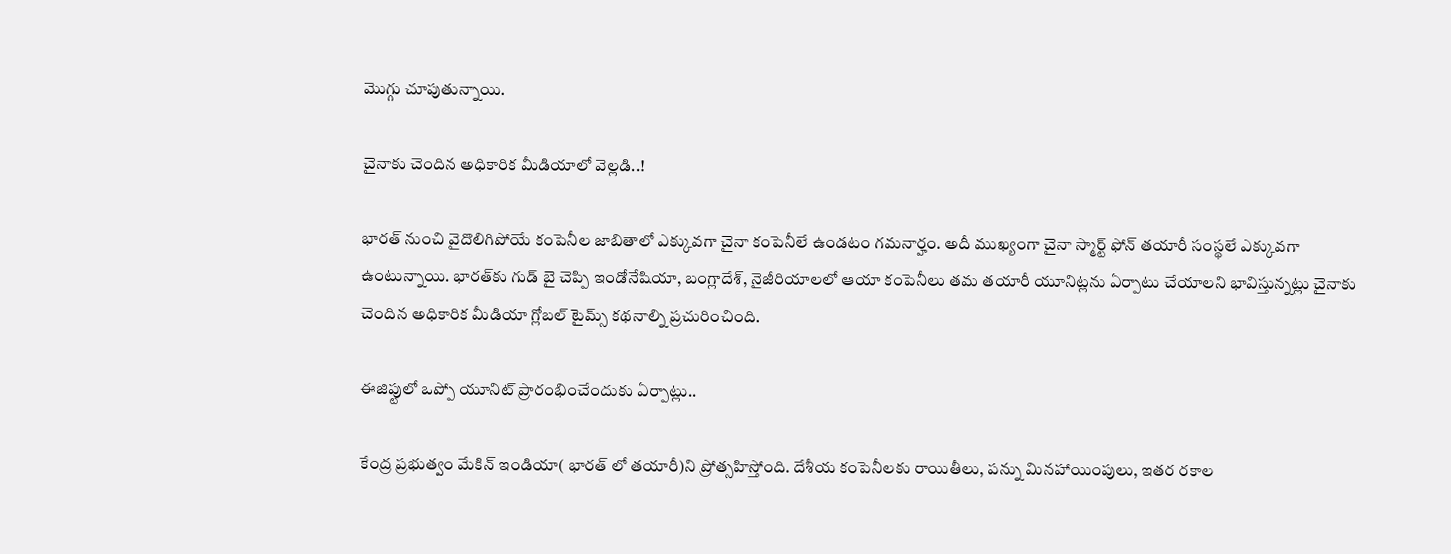మొగ్గు చూపుతున్నాయి.

చైనాకు చెందిన అధికారిక మీడియాలో వెల్లడి..!

భారత్ నుంచి వైదొలిగిపోయే కంపెనీల జాబితాలో ఎక్కువగా చైనా కంపెనీలే ఉండటం గమనార్హం. అదీ ముఖ్యంగా చైనా స్మార్ట్ ఫోన్ తయారీ సంస్థలే ఎక్కువగా ఉంటున్నాయి. భారత్‌కు గుడ్ బై చెప్పి ఇండోనేషియా, బంగ్లాదేశ్, నైజీరియాలలో ఆయా కంపెనీలు తమ తయారీ యూనిట్లను ఏర్పాటు చేయాలని భావిస్తున్నట్లు చైనాకు చెందిన అధికారిక మీడియా గ్లోబల్ టైమ్స్ కథనాల్ని ప్రచురించింది.

ఈజిప్టులో ఒప్పో యూనిట్ ప్రారంభించేందుకు ఏర్పాట్లు..

కేంద్ర ప్రభుత్వం మేకిన్ ఇండియా( భారత్ లో తయారీ)ని ప్రోత్సహిస్తోంది. దేశీయ కంపెనీలకు రాయితీలు, పన్ను మినహాయింపులు, ఇతర రకాల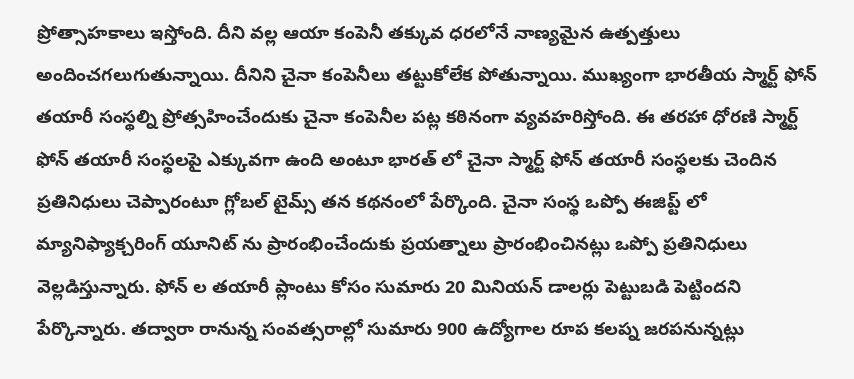ప్రోత్సాహకాలు ఇస్తోంది. దీని వల్ల ఆయా కంపెనీ తక్కువ ధరలోనే నాణ్యమైన ఉత్పత్తులు అందించగలుగుతున్నాయి. దీనిని చైనా కంపెనీలు తట్టుకోలేక పోతున్నాయి. ముఖ్యంగా భారతీయ స్మార్ట్ ఫోన్ తయారీ సంస్థల్ని ప్రోత్సహించేందుకు చైనా కంపెనీల పట్ల కఠినంగా వ్యవహరిస్తోంది. ఈ తరహా ధోరణి స్మార్ట్ ఫోన్ తయారీ సంస్థలపై ఎక్కువగా ఉంది అంటూ భారత్ లో చైనా స్మార్ట్ ఫోన్ తయారీ సంస్థలకు చెందిన ప్రతినిధులు చెప్పారంటూ గ్లోబల్ టైమ్స్ తన కథనంలో పేర్కొంది. చైనా సంస్థ ఒప్పో ఈజిప్ట్ లో మ్యానిఫ్యాక్చరింగ్ యూనిట్ ను ప్రారంభించేందుకు ప్రయత్నాలు ప్రారంభించినట్లు ఒప్పో ప్రతినిధులు వెల్లడిస్తున్నారు. ఫోన్ ల తయారీ ప్లాంటు కోసం సుమారు 20 మినియన్ డాలర్లు పెట్టుబడి పెట్టిందని పేర్కొన్నారు. తద్వారా రానున్న సంవత్సరాల్లో సుమారు 900 ఉద్యోగాల రూప కలప్న జరపనున్నట్లు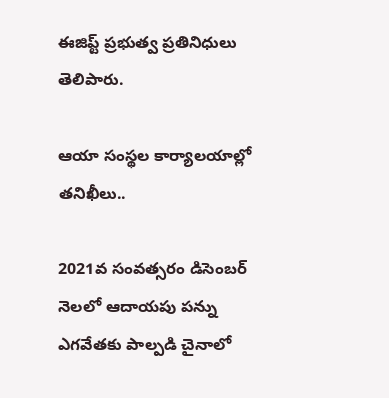ఈజిప్ట్ ప్రభుత్వ ప్రతినిధులు తెలిపారు.

ఆయా సంస్థల కార్యాలయాల్లో తనిఖీలు..

2021వ సంవత్సరం డిసెంబర్ నెలలో ఆదాయపు పన్ను ఎగవేతకు పాల్పడి చైనాలో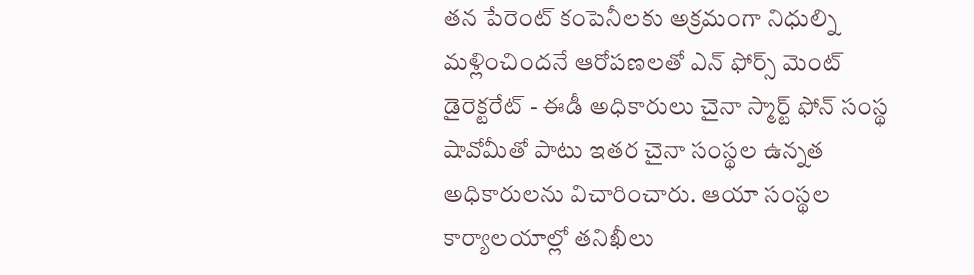తన పేరెంట్ కంపెనీలకు అక్రమంగా నిధుల్ని మళ్లించిందనే ఆరోపణలతో ఎన్ ఫోర్స్ మెంట్ డైరెక్టరేట్ - ఈడీ అధికారులు చైనా స్మార్ట్ ఫోన్ సంస్థ షావోమీతో పాటు ఇతర చైనా సంస్థల ఉన్నత అధికారులను విచారించారు. ఆయా సంస్థల కార్యాలయాల్లో తనిఖీలు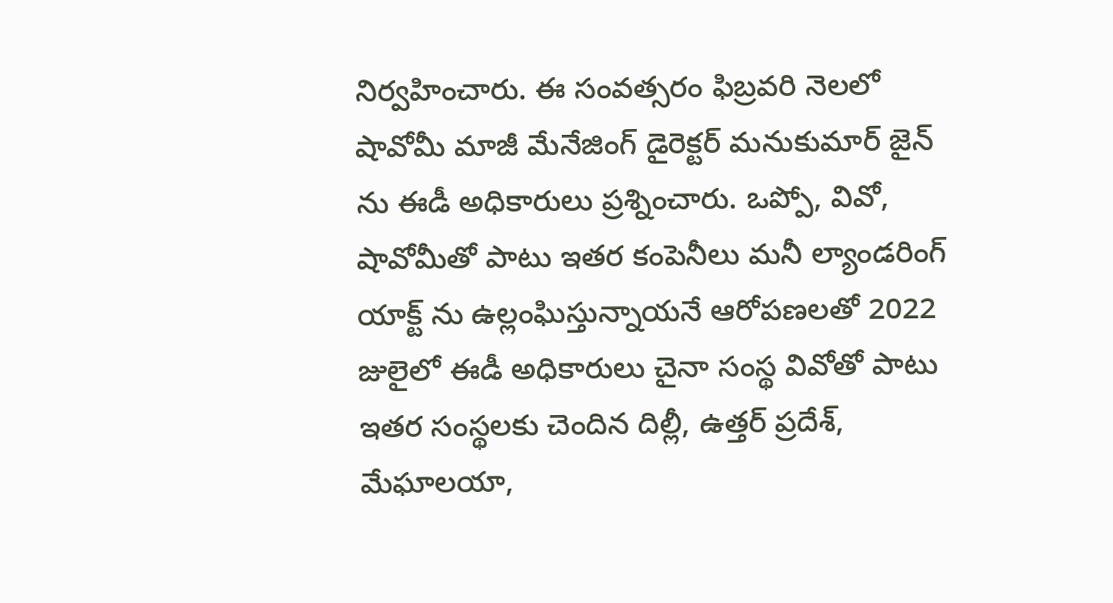నిర్వహించారు. ఈ సంవత్సరం ఫిబ్రవరి నెలలో షావోమీ మాజీ మేనేజింగ్ డైరెక్టర్ మనుకుమార్ జైన్ ను ఈడీ అధికారులు ప్రశ్నించారు. ఒప్పో, వివో, షావోమీతో పాటు ఇతర కంపెనీలు మనీ ల్యాండరింగ్ యాక్ట్ ను ఉల్లంఘిస్తున్నాయనే ఆరోపణలతో 2022 జులైలో ఈడీ అధికారులు చైనా సంస్థ వివోతో పాటు ఇతర సంస్థలకు చెందిన దిల్లీ, ఉత్తర్ ప్రదేశ్, మేఘాలయా,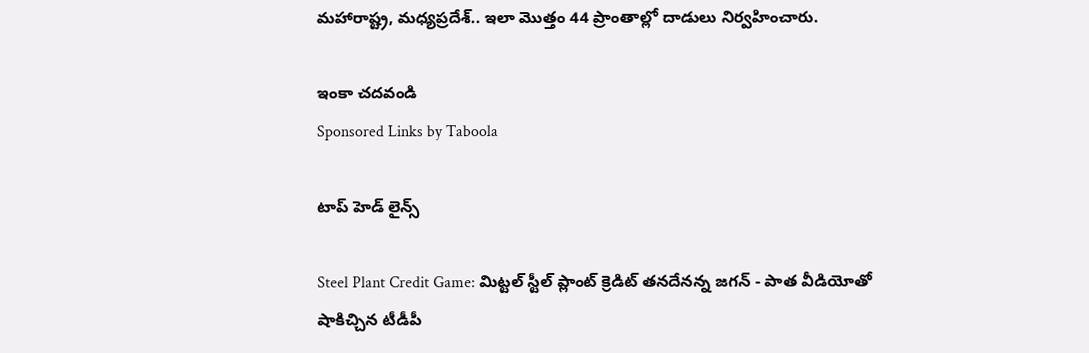మహారాష్ట్ర, మధ్యప్రదేశ్.. ఇలా మొత్తం 44 ప్రాంతాల్లో దాడులు నిర్వహించారు.

ఇంకా చదవండి
Sponsored Links by Taboola

టాప్ హెడ్ లైన్స్

Steel Plant Credit Game: మిట్టల్ స్టీల్ ప్లాంట్ క్రెడిట్ తనదేనన్న జగన్ - పాత వీడియోతో షాకిచ్చిన టీడీపీ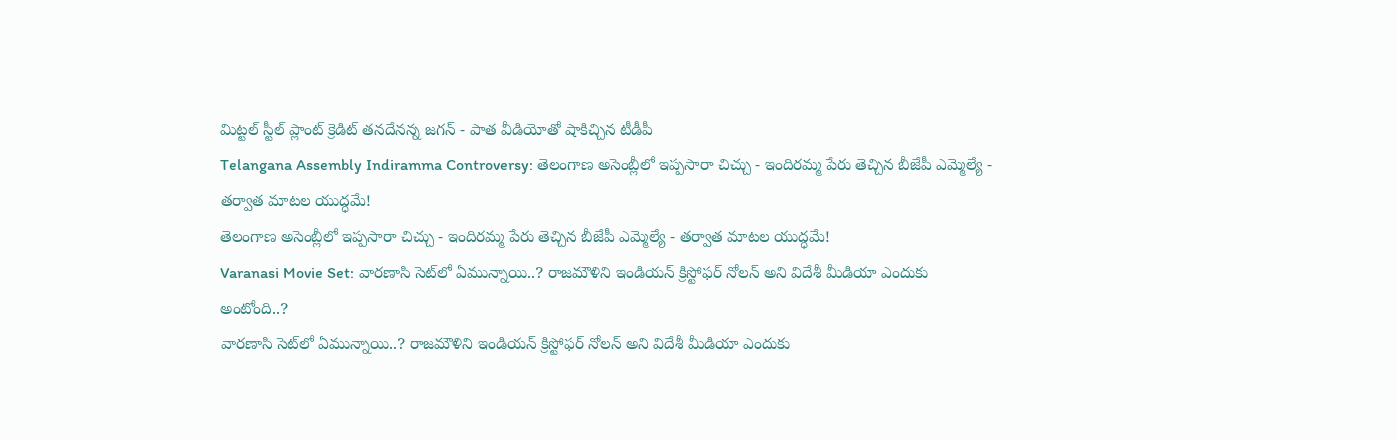మిట్టల్ స్టీల్ ప్లాంట్ క్రెడిట్ తనదేనన్న జగన్ - పాత వీడియోతో షాకిచ్చిన టీడీపీ
Telangana Assembly Indiramma Controversy: తెలంగాణ అసెంబ్లీలో ఇప్పసారా చిచ్చు - ఇందిరమ్మ పేరు తెచ్చిన బీజేపీ ఎమ్మెల్యే - తర్వాత మాటల యుద్ధమే!
తెలంగాణ అసెంబ్లీలో ఇప్పసారా చిచ్చు - ఇందిరమ్మ పేరు తెచ్చిన బీజేపీ ఎమ్మెల్యే - తర్వాత మాటల యుద్ధమే!
Varanasi Movie Set: వారణాసి సెట్‌లో ఏమున్నాయి..? రాజమౌళిని ఇండియన్ క్రిస్టోఫర్ నోలన్ అని విదేశీ మీడియా ఎందుకు అంటోంది..?
వారణాసి సెట్‌లో ఏమున్నాయి..? రాజమౌళిని ఇండియన్ క్రిస్టోఫర్ నోలన్ అని విదేశీ మీడియా ఎందుకు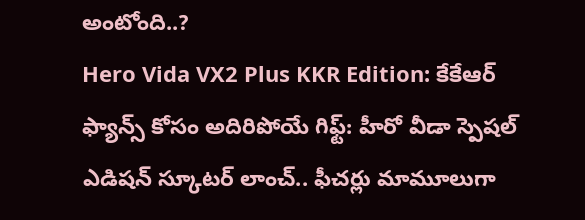అంటోంది..?
Hero Vida VX2 Plus KKR Edition: కేకేఆర్ ఫ్యాన్స్ కోసం అదిరిపోయే గిఫ్ట్: హీరో వీడా స్పెషల్ ఎడిషన్ స్కూటర్ లాంచ్.. ఫీచర్లు మామూలుగా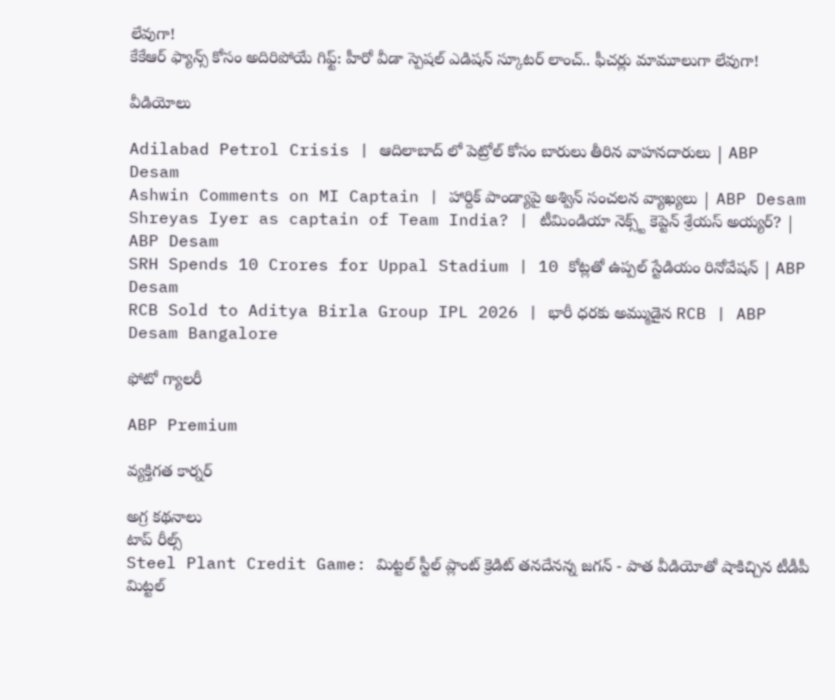లేవుగా!
కేకేఆర్ ఫ్యాన్స్ కోసం అదిరిపోయే గిఫ్ట్: హీరో వీడా స్పెషల్ ఎడిషన్ స్కూటర్ లాంచ్.. ఫీచర్లు మామూలుగా లేవుగా!

వీడియోలు

Adilabad Petrol Crisis | ఆదిలాబాద్ లో పెట్రోల్ కోసం బారులు తీరిన వాహనదారులు | ABP Desam
Ashwin Comments on MI Captain | హార్దిక్ పాండ్యాపై అశ్విన్ సంచలన వ్యాఖ్యలు | ABP Desam
Shreyas Iyer as captain of Team India? | టీమిండియా నెక్స్ట్ కెప్టెన్ శ్రేయస్ అయ్యర్? | ABP Desam
SRH Spends 10 Crores for Uppal Stadium | 10 కోట్లతో ఉప్పల్ స్టేడియం రినోవేషన్ | ABP Desam
RCB Sold to Aditya Birla Group IPL 2026 | భారీ ధరకు అమ్ముడైన RCB | ABP Desam Bangalore

ఫోటో గ్యాలరీ

ABP Premium

వ్యక్తిగత కార్నర్

అగ్ర కథనాలు
టాప్ రీల్స్
Steel Plant Credit Game: మిట్టల్ స్టీల్ ప్లాంట్ క్రెడిట్ తనదేనన్న జగన్ - పాత వీడియోతో షాకిచ్చిన టీడీపీ
మిట్టల్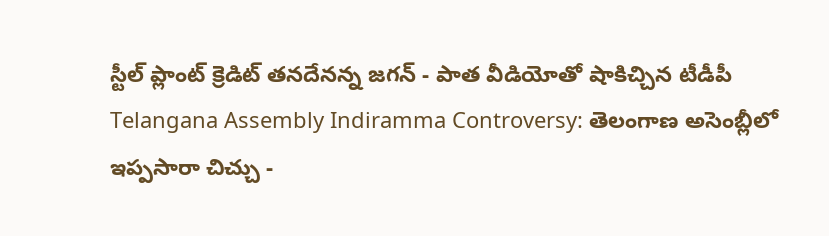స్టీల్ ప్లాంట్ క్రెడిట్ తనదేనన్న జగన్ - పాత వీడియోతో షాకిచ్చిన టీడీపీ
Telangana Assembly Indiramma Controversy: తెలంగాణ అసెంబ్లీలో ఇప్పసారా చిచ్చు -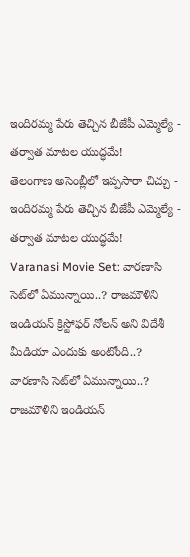ఇందిరమ్మ పేరు తెచ్చిన బీజేపీ ఎమ్మెల్యే - తర్వాత మాటల యుద్ధమే!
తెలంగాణ అసెంబ్లీలో ఇప్పసారా చిచ్చు - ఇందిరమ్మ పేరు తెచ్చిన బీజేపీ ఎమ్మెల్యే - తర్వాత మాటల యుద్ధమే!
Varanasi Movie Set: వారణాసి సెట్‌లో ఏమున్నాయి..? రాజమౌళిని ఇండియన్ క్రిస్టోఫర్ నోలన్ అని విదేశీ మీడియా ఎందుకు అంటోంది..?
వారణాసి సెట్‌లో ఏమున్నాయి..? రాజమౌళిని ఇండియన్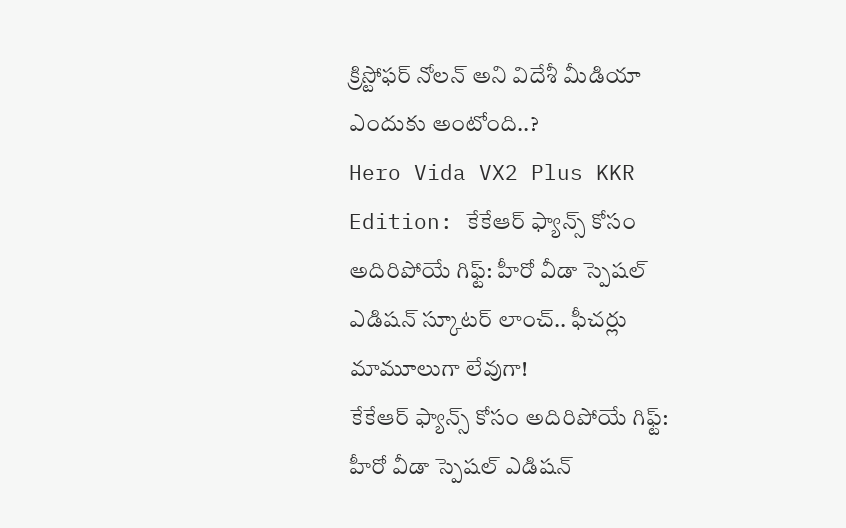క్రిస్టోఫర్ నోలన్ అని విదేశీ మీడియా ఎందుకు అంటోంది..?
Hero Vida VX2 Plus KKR Edition: కేకేఆర్ ఫ్యాన్స్ కోసం అదిరిపోయే గిఫ్ట్: హీరో వీడా స్పెషల్ ఎడిషన్ స్కూటర్ లాంచ్.. ఫీచర్లు మామూలుగా లేవుగా!
కేకేఆర్ ఫ్యాన్స్ కోసం అదిరిపోయే గిఫ్ట్: హీరో వీడా స్పెషల్ ఎడిషన్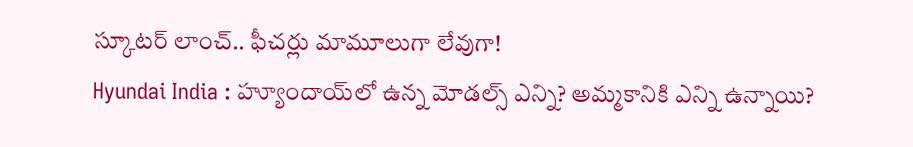స్కూటర్ లాంచ్.. ఫీచర్లు మామూలుగా లేవుగా!
Hyundai India : హ్యూందాయ్‌లో ఉన్న మోడల్స్‌ ఎన్ని? అమ్మకానికి ఎన్ని ఉన్నాయి?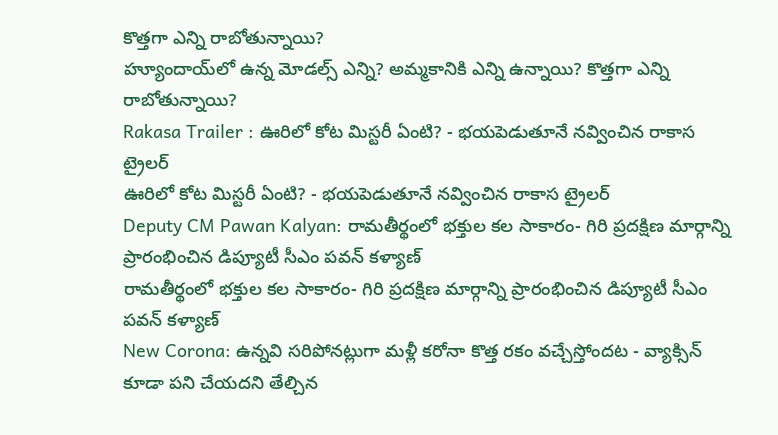కొత్తగా ఎన్ని రాబోతున్నాయి?
హ్యూందాయ్‌లో ఉన్న మోడల్స్‌ ఎన్ని? అమ్మకానికి ఎన్ని ఉన్నాయి? కొత్తగా ఎన్ని రాబోతున్నాయి?
Rakasa Trailer : ఊరిలో కోట మిస్టరీ ఏంటి? - భయపెడుతూనే నవ్వించిన రాకాస ట్రైలర్
ఊరిలో కోట మిస్టరీ ఏంటి? - భయపెడుతూనే నవ్వించిన రాకాస ట్రైలర్
Deputy CM Pawan Kalyan: రామతీర్థంలో భక్తుల కల సాకారం- గిరి ప్రదక్షిణ మార్గాన్ని ప్రారంభించిన డిప్యూటీ సీఎం పవన్ కళ్యాణ్
రామతీర్థంలో భక్తుల కల సాకారం- గిరి ప్రదక్షిణ మార్గాన్ని ప్రారంభించిన డిప్యూటీ సీఎం పవన్ కళ్యాణ్
New Corona: ఉన్నవి సరిపోనట్లుగా మళ్లీ కరోనా కొత్త రకం వచ్చేస్తోందట - వ్యాక్సిన్ కూడా పని చేయదని తేల్చిన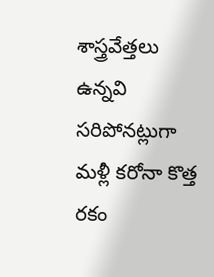శాస్త్రవేత్తలు
ఉన్నవి సరిపోనట్లుగా మళ్లీ కరోనా కొత్త రకం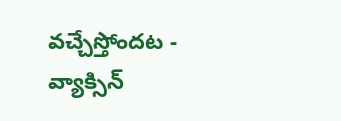వచ్చేస్తోందట - వ్యాక్సిన్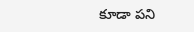కూడా పని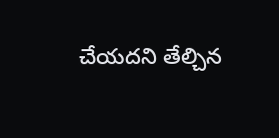చేయదని తేల్చిన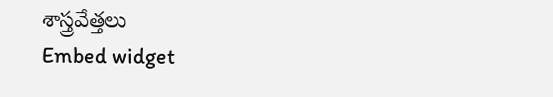శాస్త్రవేత్తలు
Embed widget